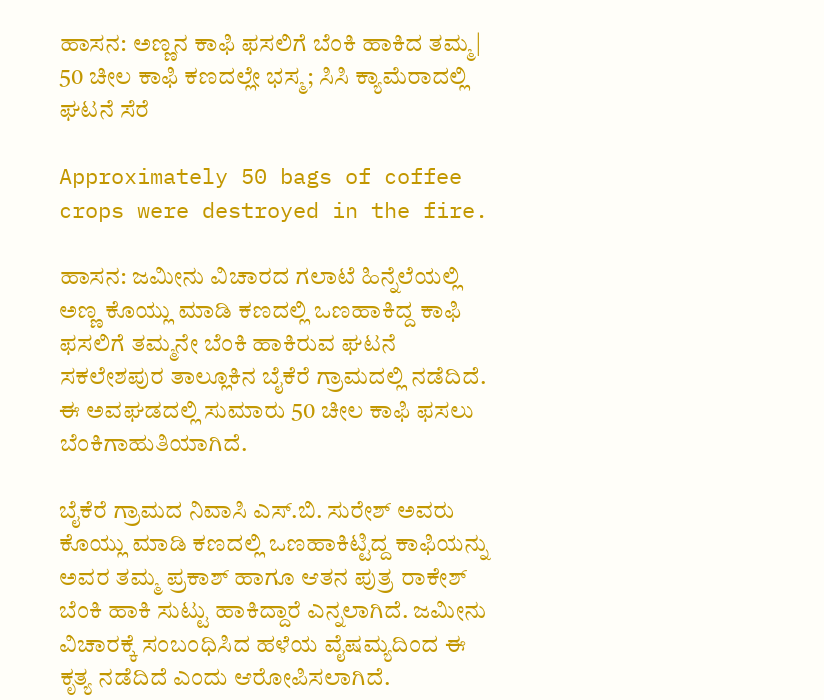ಹಾಸನ: ಅಣ್ಣನ ಕಾಫಿ ಫಸಲಿಗೆ ಬೆಂಕಿ ಹಾಕಿದ ತಮ್ಮ| 50 ಚೀಲ ಕಾಫಿ ಕಣದಲ್ಲೇ ಭಸ್ಮ; ಸಿಸಿ ಕ್ಯಾಮೆರಾದಲ್ಲಿ ಘಟನೆ ಸೆರೆ

Approximately 50 bags of coffee crops were destroyed in the fire.

ಹಾಸನ: ಜಮೀನು ವಿಚಾರದ ಗಲಾಟೆ ಹಿನ್ನೆಲೆಯಲ್ಲಿ ಅಣ್ಣ ಕೊಯ್ಲು ಮಾಡಿ ಕಣದಲ್ಲಿ ಒಣಹಾಕಿದ್ದ ಕಾಫಿ ಫಸಲಿಗೆ ತಮ್ಮನೇ ಬೆಂಕಿ ಹಾಕಿರುವ ಘಟನೆ ಸಕಲೇಶಪುರ ತಾಲ್ಲೂಕಿನ ಬೈಕೆರೆ ಗ್ರಾಮದಲ್ಲಿ ನಡೆದಿದೆ. ಈ ಅವಘಡದಲ್ಲಿ ಸುಮಾರು 50 ಚೀಲ ಕಾಫಿ ಫಸಲು ಬೆಂಕಿಗಾಹುತಿಯಾಗಿದೆ.

ಬೈಕೆರೆ ಗ್ರಾಮದ ನಿವಾಸಿ ಎಸ್‌.ಬಿ. ಸುರೇಶ್ ಅವರು ಕೊಯ್ಲು ಮಾಡಿ ಕಣದಲ್ಲಿ ಒಣಹಾಕಿಟ್ಟಿದ್ದ ಕಾಫಿಯನ್ನು ಅವರ ತಮ್ಮ ಪ್ರಕಾಶ್ ಹಾಗೂ ಆತನ ಪುತ್ರ ರಾಕೇಶ್ ಬೆಂಕಿ ಹಾಕಿ ಸುಟ್ಟು ಹಾಕಿದ್ದಾರೆ ಎನ್ನಲಾಗಿದೆ. ಜಮೀನು ವಿಚಾರಕ್ಕೆ ಸಂಬಂಧಿಸಿದ ಹಳೆಯ ವೈಷಮ್ಯದಿಂದ ಈ ಕೃತ್ಯ ನಡೆದಿದೆ ಎಂದು ಆರೋಪಿಸಲಾಗಿದೆ.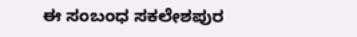ಈ ಸಂಬಂಧ ಸಕಲೇಶಪುರ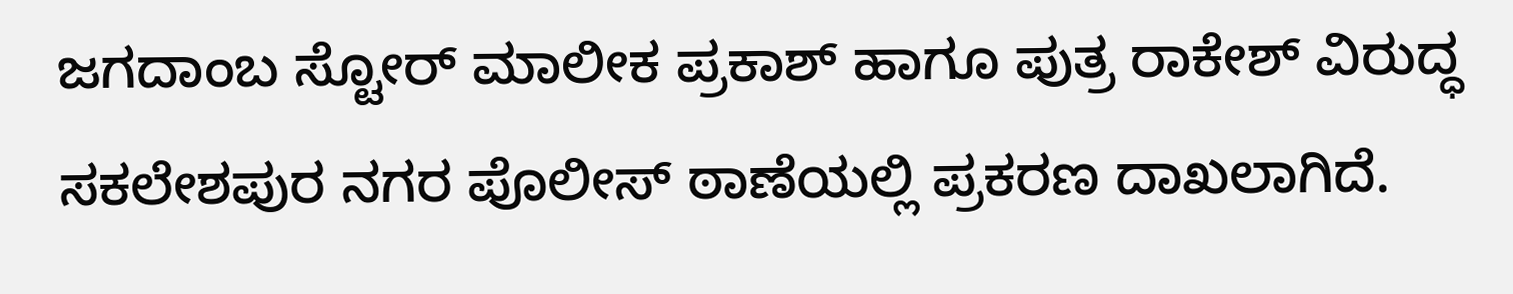ಜಗದಾಂಬ ಸ್ಟೋರ್ ಮಾಲೀಕ ಪ್ರಕಾಶ್ ಹಾಗೂ ಪುತ್ರ ರಾಕೇಶ್ ವಿರುದ್ಧ ಸಕಲೇಶಪುರ ನಗರ ಪೊಲೀಸ್ ಠಾಣೆಯಲ್ಲಿ ಪ್ರಕರಣ ದಾಖಲಾಗಿದೆ.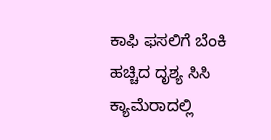ಕಾಫಿ ಫಸಲಿಗೆ ಬೆಂಕಿ ಹಚ್ಚಿದ ದೃಶ್ಯ ಸಿಸಿ ಕ್ಯಾಮೆರಾದಲ್ಲಿ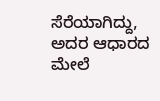ಸೆರೆಯಾಗಿದ್ದು, ಅದರ ಆಧಾರದ ಮೇಲೆ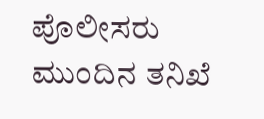ಪೊಲೀಸರು ಮುಂದಿನ ತನಿಖೆ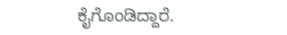ಕೈಗೊಂಡಿದ್ದಾರೆ.